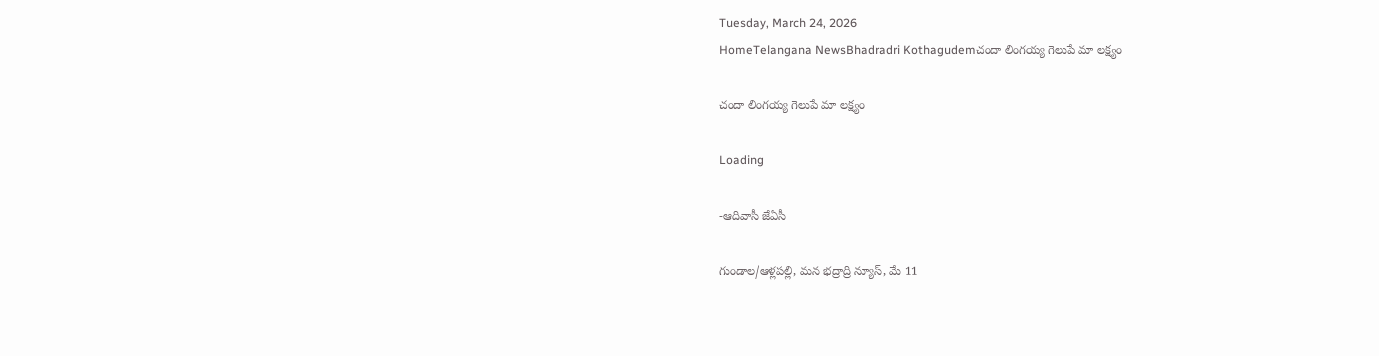Tuesday, March 24, 2026
HomeTelangana NewsBhadradri Kothagudemచందా లింగయ్య గెలుపే మా లక్ష్యం

చందా లింగయ్య గెలుపే మా లక్ష్యం

Loading

-ఆదివాసీ జేఏసీ

గుండాల/ఆళ్లపల్లి, మన భద్రాద్రి న్యూస్, మే 11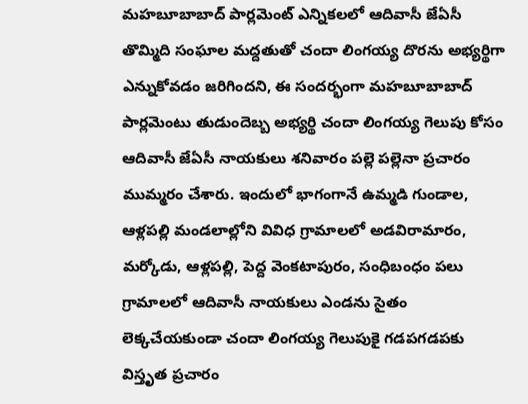మహబూబాబాద్ పార్లమెంట్ ఎన్నికలలో ఆదివాసీ జేఏసీ తొమ్మిది సంఘాల మద్దతుతో చందా లింగయ్య దొరను అభ్యర్థిగా ఎన్నుకోవడం జరిగిందని, ఈ సందర్భంగా మహబూబాబాద్ పార్లమెంటు తుడుందెబ్బ అభ్యర్థి చందా లింగయ్య గెలుపు కోసం ఆదివాసీ జేఏసీ నాయకులు శనివారం పల్లె పల్లెనా ప్రచారం ముమ్మరం చేశారు. ఇందులో భాగంగానే ఉమ్మడి గుండాల, ఆళ్లపల్లి మండలాల్లోని వివిధ గ్రామాలలో అడవిరామారం, మర్కోడు, ఆళ్లపల్లి, పెద్ద వెంకటాపురం, సంధిబంధం పలు గ్రామాలలో ఆదివాసీ నాయకులు ఎండను సైతం లెక్కచేయకుండా చందా లింగయ్య గెలుపుకై గడపగడపకు విస్తృత ప్రచారం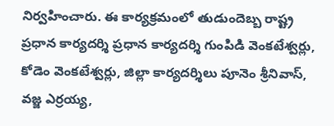నిర్వహించారు. ఈ కార్యక్రమంలో తుడుందెబ్బ రాష్ట్ర ప్రధాన కార్యదర్శి ప్రధాన కార్యదర్శి గుంపిడి వెంకటేశ్వర్లు, కోడెం వెంకటేశ్వర్లు, జిల్లా కార్యదర్శిలు పూనెం శ్రీనివాస్, వజ్జ ఎర్రయ్య,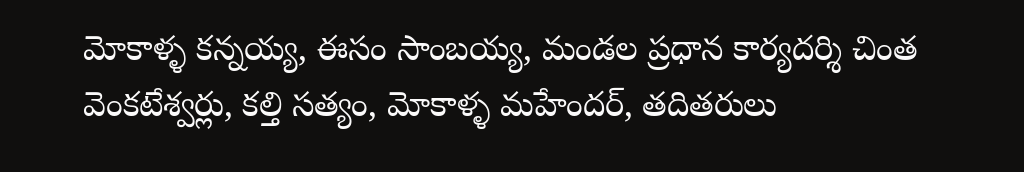మోకాళ్ళ కన్నయ్య, ఈసం సాంబయ్య, మండల ప్రధాన కార్యదర్శి చింత వెంకటేశ్వర్లు, కల్తి సత్యం, మోకాళ్ళ మహేందర్, తదితరులు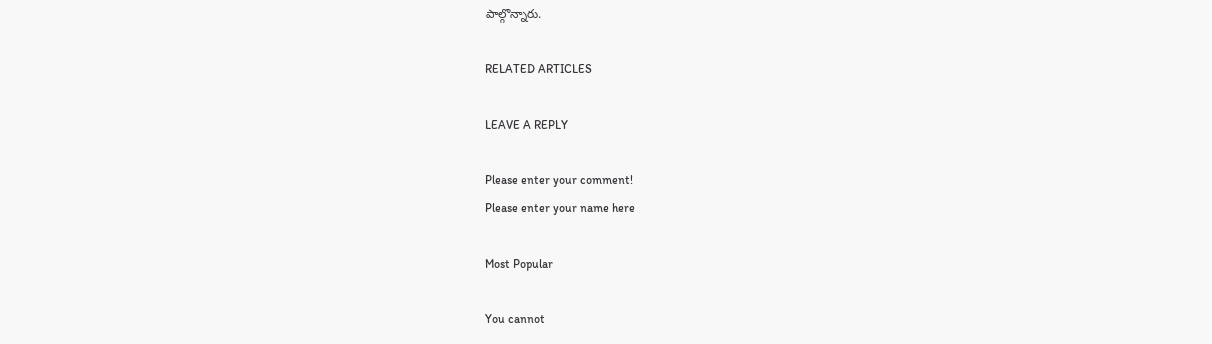పాల్గొన్నారు.

RELATED ARTICLES

LEAVE A REPLY

Please enter your comment!
Please enter your name here

Most Popular

You cannot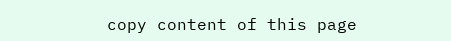copy content of this page